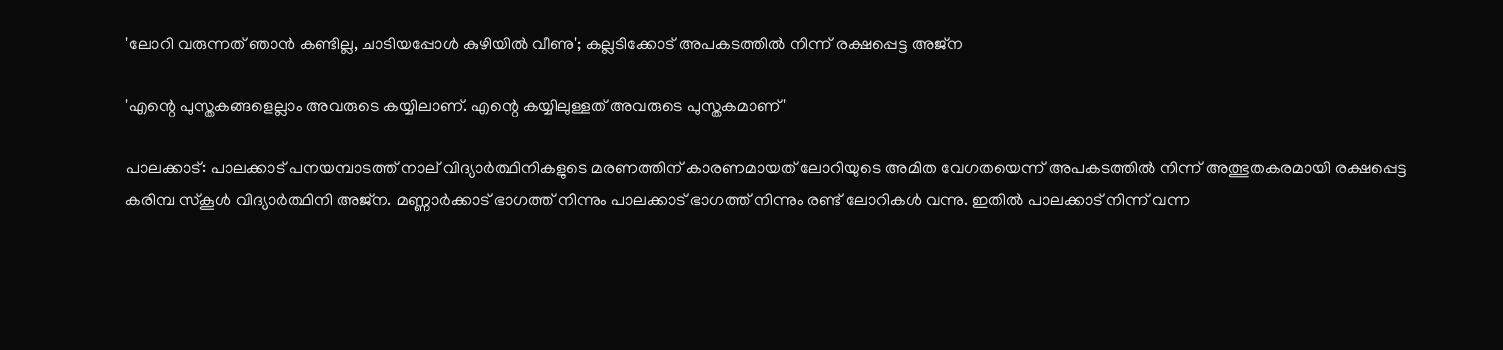'ലോറി വരുന്നത് ഞാൻ കണ്ടില്ല, ചാടിയപ്പോൾ കുഴിയിൽ വീണു'; കല്ലടിക്കോട് അപകടത്തിൽ നിന്ന് രക്ഷപ്പെട്ട അജ്‌ന

'എന്റെ പുസ്തകങ്ങളെല്ലാം അവരുടെ കയ്യിലാണ്. എന്റെ കയ്യിലുള്ളത് അവരുടെ പുസ്തകമാണ്'

പാലക്കാട്: പാലക്കാട് പനയമ്പാടത്ത് നാല് വിദ്യാർത്ഥിനികളുടെ മരണത്തിന് കാരണമായത് ലോറിയുടെ അമിത വേഗതയെന്ന് അപകടത്തിൽ നിന്ന് അത്ഭുതകരമായി രക്ഷപ്പെട്ട കരിമ്പ സ്കൂൾ വിദ്യാർത്ഥിനി അജ്‌ന. മണ്ണാര്‍ക്കാട് ഭാഗത്ത് നിന്നും പാലക്കാട് ഭാഗത്ത് നിന്നും രണ്ട് ലോറികള്‍ വന്നു. ഇതില്‍ പാലക്കാട് നിന്ന് വന്ന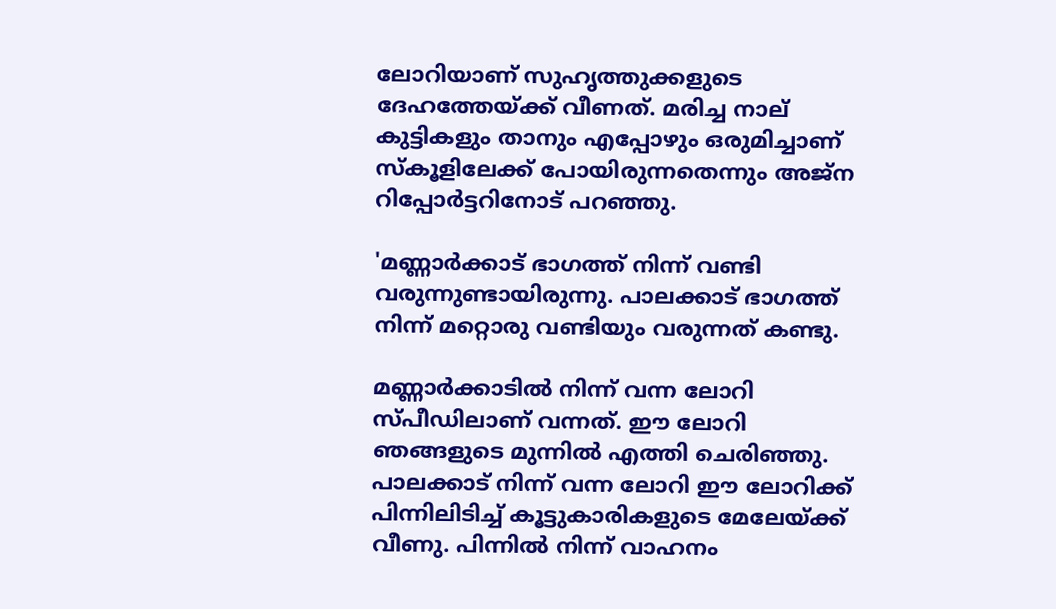ലോറിയാണ് സുഹൃത്തുക്കളുടെ ദേഹത്തേയ്ക്ക് വീണത്. മരിച്ച നാല് കുട്ടികളും താനും എപ്പോഴും ഒരുമിച്ചാണ് സ്‌കൂളിലേക്ക് പോയിരുന്നതെന്നും അജ്‌ന റിപ്പോർട്ടറിനോട് പറഞ്ഞു.

'മണ്ണാര്‍ക്കാട് ഭാഗത്ത് നിന്ന് വണ്ടി വരുന്നുണ്ടായിരുന്നു. പാലക്കാട് ഭാഗത്ത് നിന്ന് മറ്റൊരു വണ്ടിയും വരുന്നത് കണ്ടു.

മണ്ണാര്‍ക്കാടില്‍ നിന്ന് വന്ന ലോറി സ്പീഡിലാണ് വന്നത്. ഈ ലോറി ഞങ്ങളുടെ മുന്നില്‍ എത്തി ചെരിഞ്ഞു. പാലക്കാട് നിന്ന് വന്ന ലോറി ഈ ലോറിക്ക് പിന്നിലിടിച്ച് കൂട്ടുകാരികളുടെ മേലേയ്ക്ക് വീണു. പിന്നിൽ നിന്ന് വാഹനം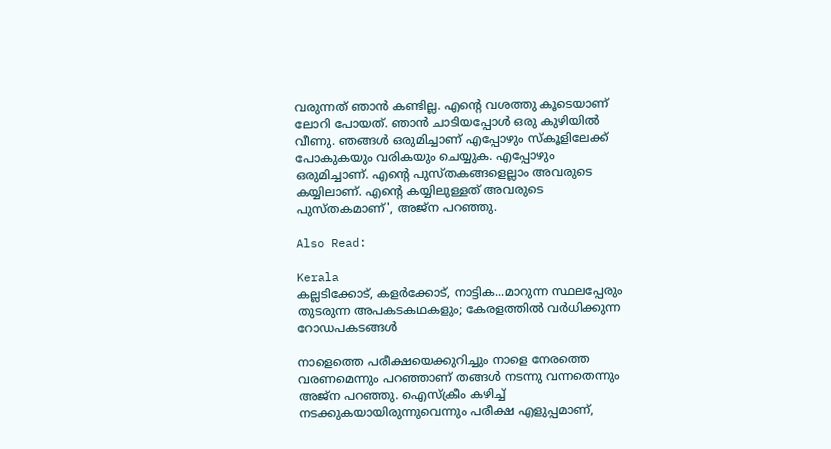വരുന്നത് ഞാന്‍ കണ്ടില്ല. എന്റെ വശത്തു കൂടെയാണ് ലോറി പോയത്. ഞാന്‍ ചാടിയപ്പോള്‍ ഒരു കുഴിയില്‍ വീണു. ഞങ്ങള്‍ ഒരുമിച്ചാണ് എപ്പോഴും സ്‌കൂളിലേക്ക് പോകുകയും വരികയും ചെയ്യുക. എപ്പോഴും ഒരുമിച്ചാണ്. എന്റെ പുസ്തകങ്ങളെല്ലാം അവരുടെ കയ്യിലാണ്. എന്റെ കയ്യിലുള്ളത് അവരുടെ പുസ്തകമാണ്', അജ്‌ന പറഞ്ഞു.

Also Read:

Kerala
കല്ലടിക്കോട്, കളര്‍ക്കോട്, നാട്ടിക...മാറുന്ന സ്ഥലപ്പേരും തുടരുന്ന അപകടകഥകളും; കേരളത്തിൽ വർധിക്കുന്ന റോഡപകടങ്ങൾ

നാളെത്തെ പരീക്ഷയെക്കുറിച്ചും നാളെ നേരത്തെ വരണമെന്നും പറഞ്ഞാണ് തങ്ങൾ നടന്നു വന്നതെന്നും അജ്‌ന പറഞ്ഞു. ഐസ്‌ക്രീം കഴിച്ച് നടക്കുകയായിരുന്നുവെന്നും പരീക്ഷ എളുപ്പമാണ്,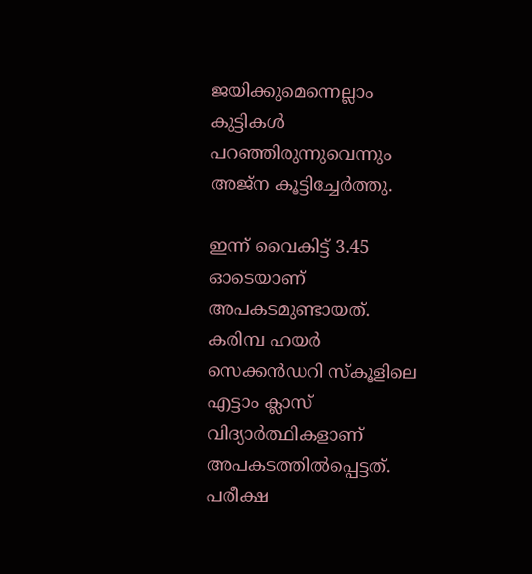ജയിക്കുമെന്നെല്ലാം കുട്ടികള്‍ പറഞ്ഞിരുന്നുവെന്നും അജ്‌ന കൂട്ടിച്ചേര്‍ത്തു.

ഇന്ന് വൈകിട്ട് 3.45 ഓടെയാണ് അപകടമുണ്ടായത്. കരിമ്പ ഹയര്‍ സെക്കന്‍ഡറി സ്‌കൂളിലെ എട്ടാം ക്ലാസ് വിദ്യാര്‍ത്ഥികളാണ് അപകടത്തില്‍പ്പെട്ടത്. പരീക്ഷ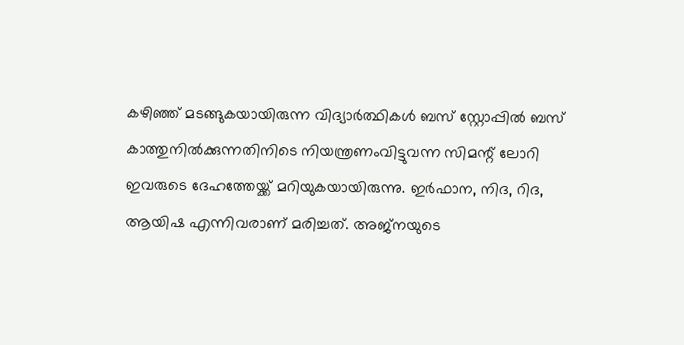കഴിഞ്ഞ് മടങ്ങുകയായിരുന്ന വിദ്യാര്‍ത്ഥികള്‍ ബസ് സ്റ്റോപ്പില്‍ ബസ് കാത്തുനില്‍ക്കുന്നതിനിടെ നിയന്ത്രണംവിട്ടുവന്ന സിമന്റ് ലോറി ഇവരുടെ ദേഹത്തേയ്ക്ക് മറിയുകയായിരുന്നു. ഇര്‍ഫാന, നിദ, റിദ, ആയിഷ എന്നിവരാണ് മരിച്ചത്. അജ്‌നയുടെ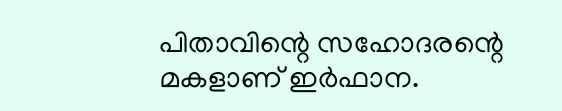പിതാവിന്റെ സഹോദരന്റെ മകളാണ് ഇര്‍ഫാന.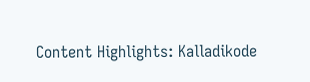Content Highlights: Kalladikode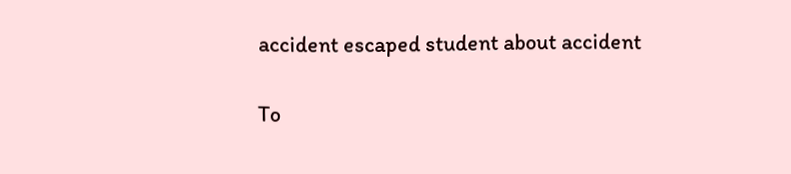accident escaped student about accident

To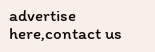advertise here,contact us